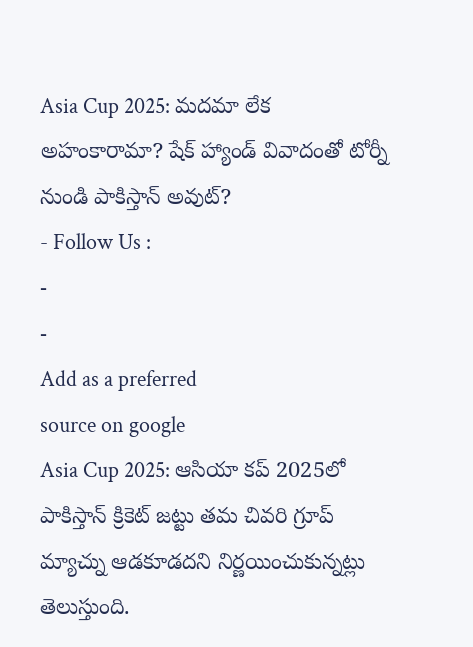Asia Cup 2025: మదమా లేక అహంకారామా? షేక్ హ్యాండ్ వివాదంతో టోర్నీ నుండి పాకిస్తాన్ అవుట్?
- Follow Us :
-
-
Add as a preferred
source on google
Asia Cup 2025: ఆసియా కప్ 2025లో పాకిస్తాన్ క్రికెట్ జట్టు తమ చివరి గ్రూప్ మ్యాచ్ను ఆడకూడదని నిర్ణయించుకున్నట్లు తెలుస్తుంది.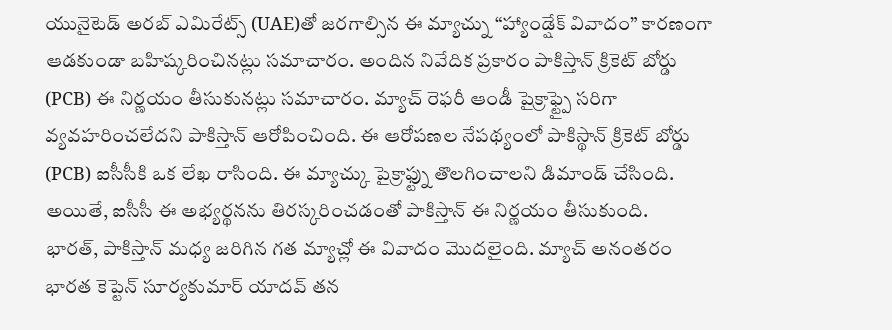యునైటెడ్ అరబ్ ఎమిరేట్స్ (UAE)తో జరగాల్సిన ఈ మ్యాచ్ను “హ్యాండ్షేక్ వివాదం” కారణంగా ఆడకుండా బహిష్కరించినట్లు సమాచారం. అందిన నివేదిక ప్రకారం పాకిస్తాన్ క్రికెట్ బోర్డు (PCB) ఈ నిర్ణయం తీసుకునట్లు సమాచారం. మ్యాచ్ రెఫరీ ఆండీ పైక్రాఫ్ట్పై సరిగా వ్యవహరించలేదని పాకిస్తాన్ ఆరోపించింది. ఈ ఆరోపణల నేపథ్యంలో పాకిస్థాన్ క్రికెట్ బోర్డు (PCB) ఐసీసీకి ఒక లేఖ రాసింది. ఈ మ్యాచ్కు పైక్రాఫ్ట్ను తొలగించాలని డిమాండ్ చేసింది. అయితే, ఐసీసీ ఈ అభ్యర్థనను తిరస్కరించడంతో పాకిస్తాన్ ఈ నిర్ణయం తీసుకుంది.
భారత్, పాకిస్తాన్ మధ్య జరిగిన గత మ్యాచ్లో ఈ వివాదం మొదలైంది. మ్యాచ్ అనంతరం భారత కెప్టెన్ సూర్యకుమార్ యాదవ్ తన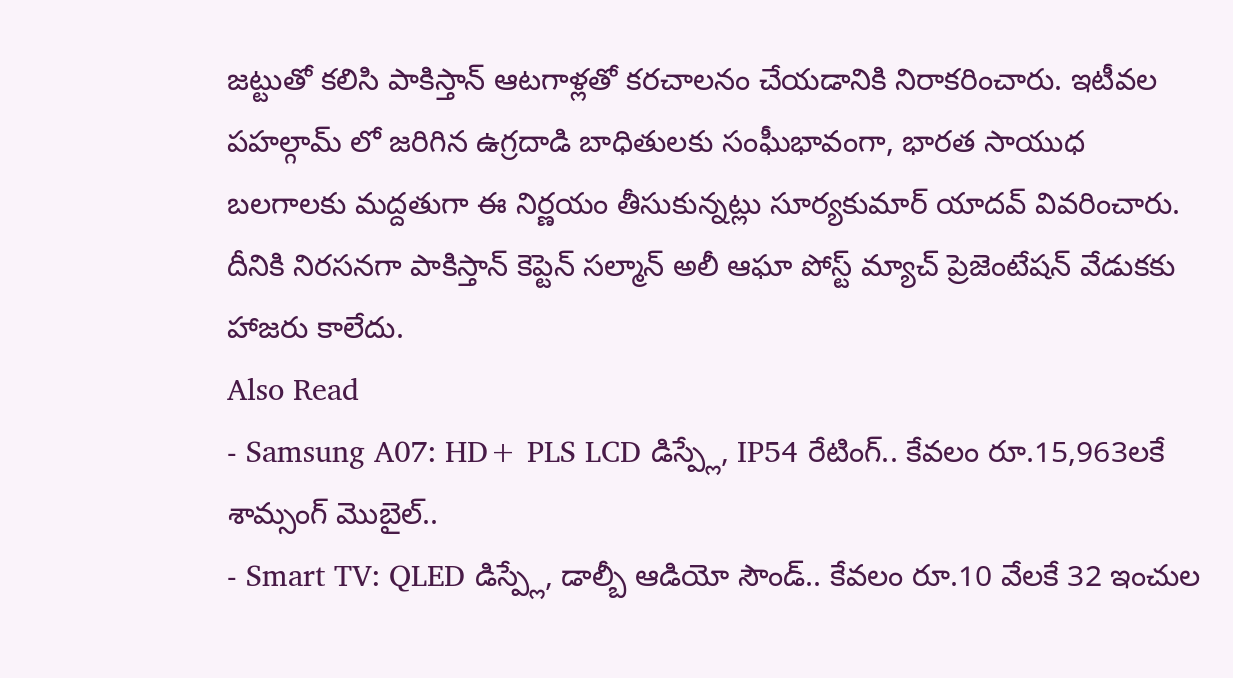జట్టుతో కలిసి పాకిస్తాన్ ఆటగాళ్లతో కరచాలనం చేయడానికి నిరాకరించారు. ఇటీవల పహల్గామ్ లో జరిగిన ఉగ్రదాడి బాధితులకు సంఘీభావంగా, భారత సాయుధ బలగాలకు మద్దతుగా ఈ నిర్ణయం తీసుకున్నట్లు సూర్యకుమార్ యాదవ్ వివరించారు. దీనికి నిరసనగా పాకిస్తాన్ కెప్టెన్ సల్మాన్ అలీ ఆఘా పోస్ట్ మ్యాచ్ ప్రెజెంటేషన్ వేడుకకు హాజరు కాలేదు.
Also Read
- Samsung A07: HD+ PLS LCD డిస్ప్లే, IP54 రేటింగ్.. కేవలం రూ.15,963లకే శామ్సంగ్ మొబైల్..
- Smart TV: QLED డిస్ప్లే, డాల్బీ ఆడియో సౌండ్.. కేవలం రూ.10 వేలకే 32 ఇంచుల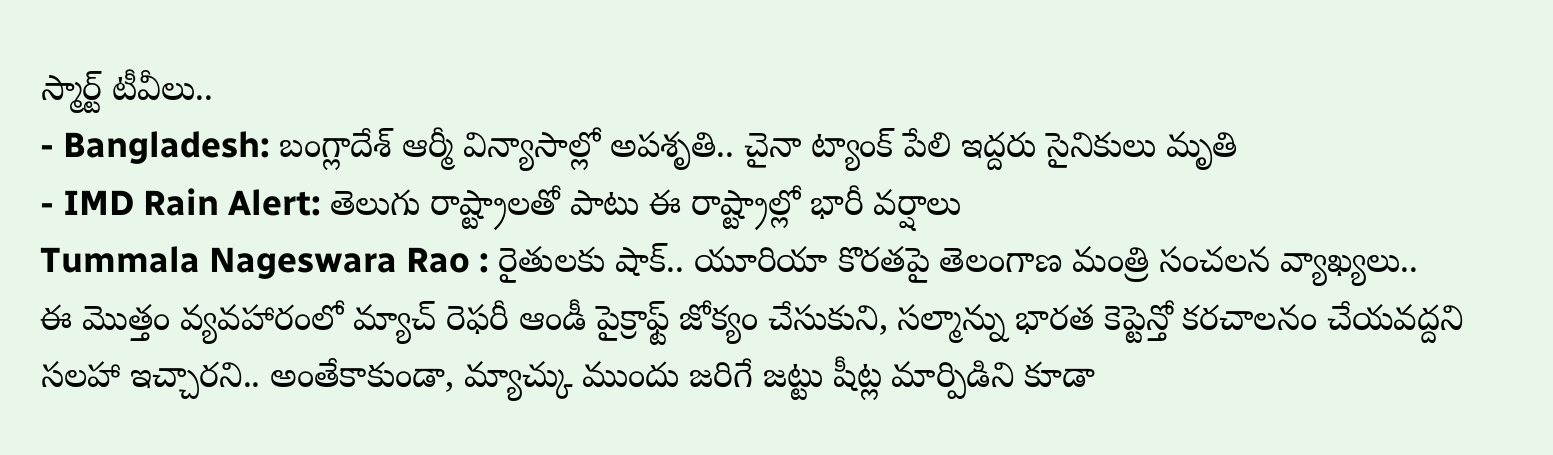స్మార్ట్ టీవీలు..
- Bangladesh: బంగ్లాదేశ్ ఆర్మీ విన్యాసాల్లో అపశృతి.. చైనా ట్యాంక్ పేలి ఇద్దరు సైనికులు మృతి
- IMD Rain Alert: తెలుగు రాష్ట్రాలతో పాటు ఈ రాష్ట్రాల్లో భారీ వర్షాలు
Tummala Nageswara Rao : రైతులకు షాక్.. యూరియా కొరతపై తెలంగాణ మంత్రి సంచలన వ్యాఖ్యలు..
ఈ మొత్తం వ్యవహారంలో మ్యాచ్ రెఫరీ ఆండీ పైక్రాఫ్ట్ జోక్యం చేసుకుని, సల్మాన్ను భారత కెప్టెన్తో కరచాలనం చేయవద్దని సలహా ఇచ్చారని.. అంతేకాకుండా, మ్యాచ్కు ముందు జరిగే జట్టు షీట్ల మార్పిడిని కూడా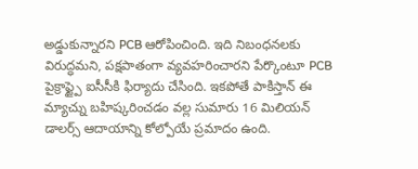అడ్డుకున్నారని PCB ఆరోపించింది. ఇది నిబంధనలకు విరుద్ధమని, పక్షపాతంగా వ్యవహరించారని పేర్కొంటూ PCB పైక్రాఫ్ట్పై ఐసీసీకి ఫిర్యాదు చేసింది. ఇకపోతే పాకిస్తాన్ ఈ మ్యాచ్ను బహిష్కరించడం వల్ల సుమారు 16 మిలియన్ డాలర్స్ ఆదాయాన్ని కోల్పోయే ప్రమాదం ఉంది.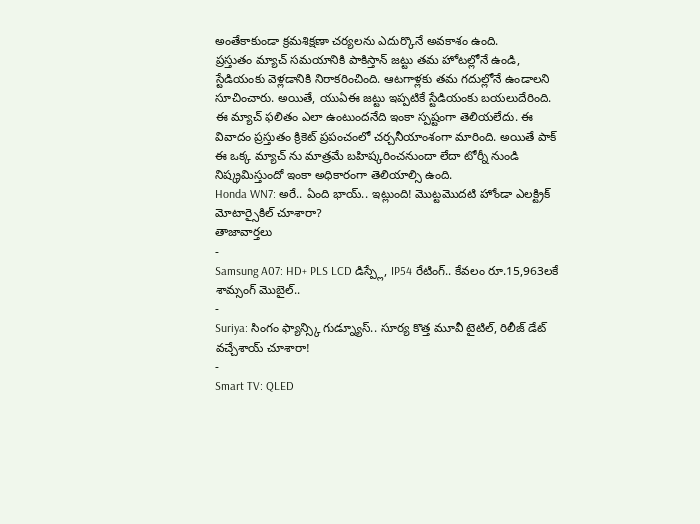అంతేకాకుండా క్రమశిక్షణా చర్యలను ఎదుర్కొనే అవకాశం ఉంది.
ప్రస్తుతం మ్యాచ్ సమయానికి పాకిస్తాన్ జట్టు తమ హోటల్లోనే ఉండి, స్టేడియంకు వెళ్లడానికి నిరాకరించింది. ఆటగాళ్లకు తమ గదుల్లోనే ఉండాలని సూచించారు. అయితే, యుఏఈ జట్టు ఇప్పటికే స్టేడియంకు బయలుదేరింది. ఈ మ్యాచ్ ఫలితం ఎలా ఉంటుందనేది ఇంకా స్పష్టంగా తెలియలేదు. ఈ వివాదం ప్రస్తుతం క్రికెట్ ప్రపంచంలో చర్చనీయాంశంగా మారింది. అయితే పాక్ ఈ ఒక్క మ్యాచ్ ను మాత్రమే బహిష్కరించనుందా లేదా టోర్నీ నుండి నిష్క్రమిస్తుందో ఇంకా అధికారంగా తెలియాల్సి ఉంది.
Honda WN7: అరే.. ఏంది భాయ్.. ఇట్లుంది! మొట్టమొదటి హోండా ఎలక్ట్రిక్ మోటార్సైకిల్ చూశారా?
తాజావార్తలు
-
Samsung A07: HD+ PLS LCD డిస్ప్లే, IP54 రేటింగ్.. కేవలం రూ.15,963లకే శామ్సంగ్ మొబైల్..
-
Suriya: సింగం ఫ్యాన్స్కి గుడ్న్యూస్.. సూర్య కొత్త మూవీ టైటిల్, రిలీజ్ డేట్ వచ్చేశాయ్ చూశారా!
-
Smart TV: QLED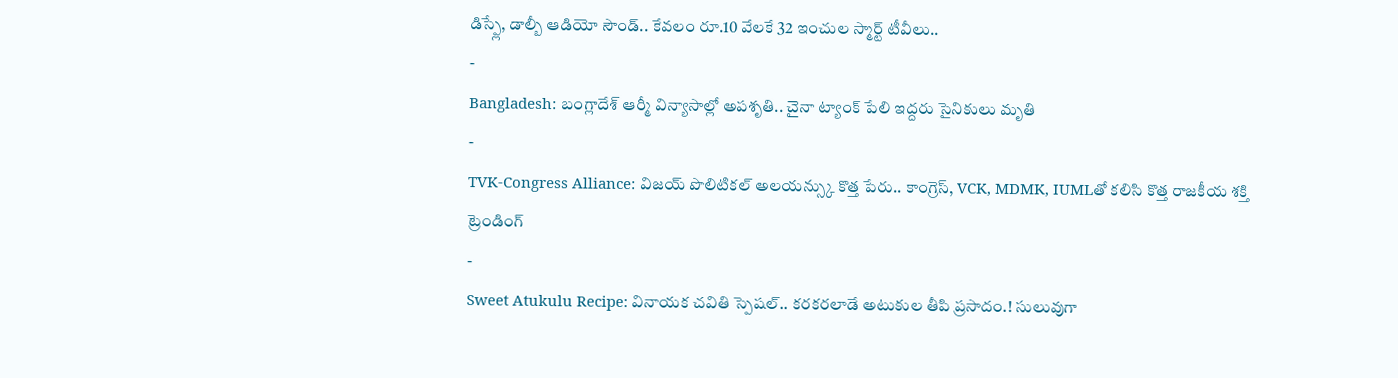డిస్ప్లే, డాల్బీ ఆడియో సౌండ్.. కేవలం రూ.10 వేలకే 32 ఇంచుల స్మార్ట్ టీవీలు..
-
Bangladesh: బంగ్లాదేశ్ ఆర్మీ విన్యాసాల్లో అపశృతి.. చైనా ట్యాంక్ పేలి ఇద్దరు సైనికులు మృతి
-
TVK-Congress Alliance: విజయ్ పొలిటికల్ అలయన్స్కు కొత్త పేరు.. కాంగ్రెస్, VCK, MDMK, IUMLతో కలిసి కొత్త రాజకీయ శక్తి
ట్రెండింగ్
-
Sweet Atukulu Recipe: వినాయక చవితి స్పెషల్.. కరకరలాడే అటుకుల తీపి ప్రసాదం.! సులువుగా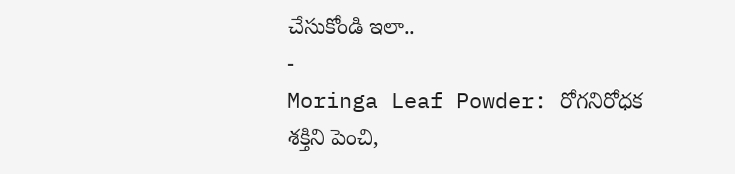చేసుకోండి ఇలా..
-
Moringa Leaf Powder: రోగనిరోధక శక్తిని పెంచి,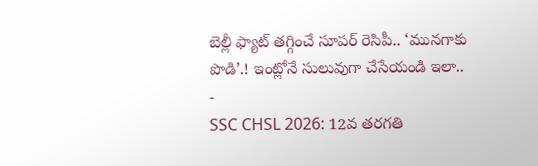బెల్లీ ఫ్యాట్ తగ్గించే సూపర్ రెసిపీ.. ‘మునగాకు పొడి’.! ఇంట్లోనే సులువుగా చేసేయండి ఇలా..
-
SSC CHSL 2026: 12వ తరగతి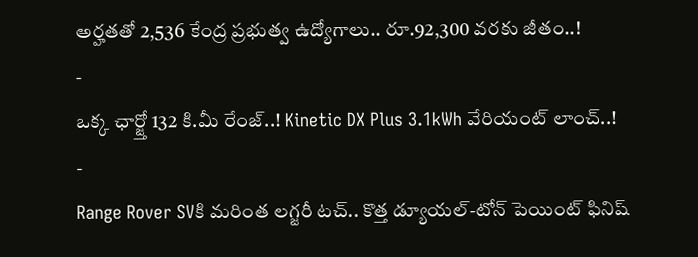అర్హతతో 2,536 కేంద్ర ప్రభుత్వ ఉద్యోగాలు.. రూ.92,300 వరకు జీతం..!
-
ఒక్క ఛార్జ్తో 132 కి.మీ రేంజ్..! Kinetic DX Plus 3.1kWh వేరియంట్ లాంచ్..!
-
Range Rover SVకి మరింత లగ్జరీ టచ్.. కొత్త డ్యూయల్-టోన్ పెయింట్ ఫినిష్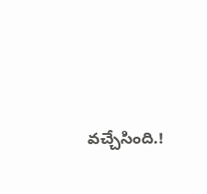వచ్చేసింది.!